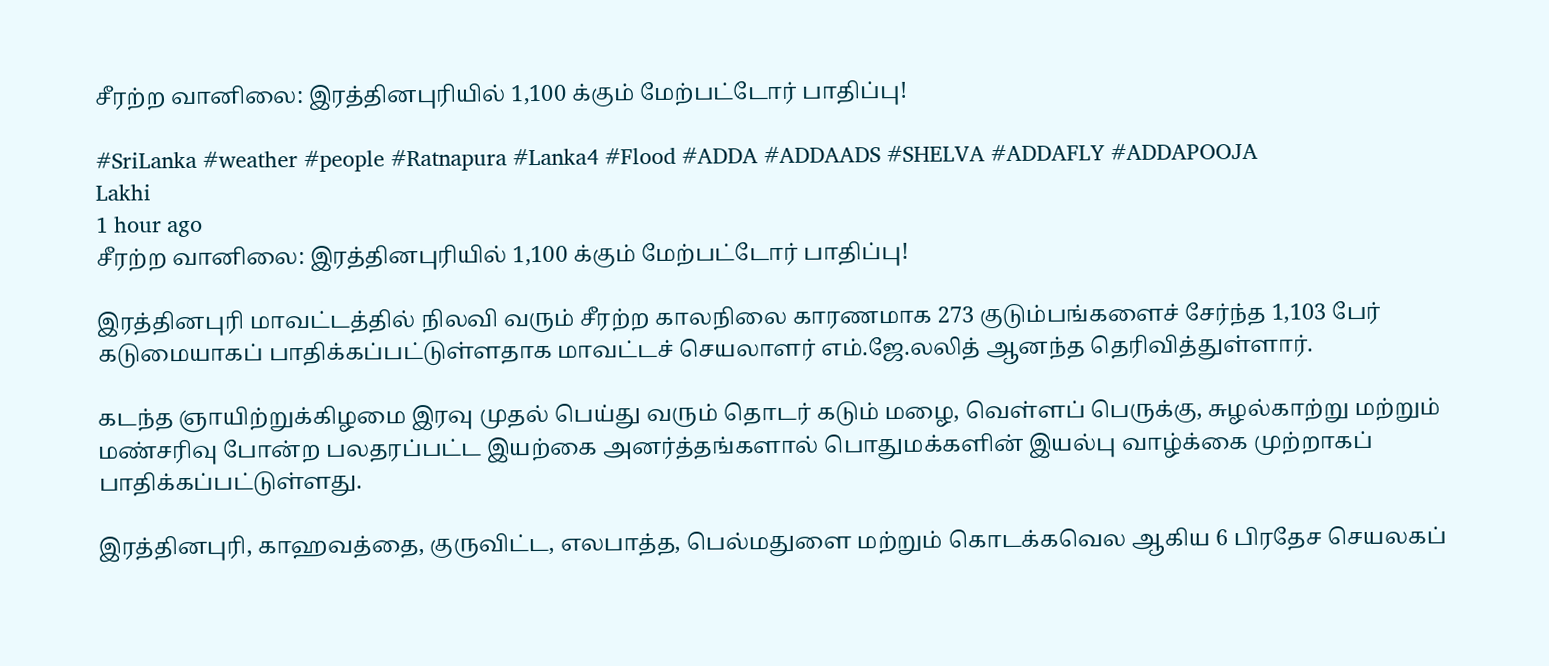சீரற்ற வானிலை: இரத்தினபுரியில் 1,100 க்கும் மேற்பட்டோர் பாதிப்பு!

#SriLanka #weather #people #Ratnapura #Lanka4 #Flood #ADDA #ADDAADS #SHELVA #ADDAFLY #ADDAPOOJA
Lakhi
1 hour ago
சீரற்ற வானிலை: இரத்தினபுரியில் 1,100 க்கும் மேற்பட்டோர் பாதிப்பு!

இரத்தினபுரி மாவட்டத்தில் நிலவி வரும் சீரற்ற காலநிலை காரணமாக 273 குடும்பங்களைச் சேர்ந்த 1,103 பேர் கடுமையாகப் பாதிக்கப்பட்டுள்ளதாக மாவட்டச் செயலாளர் எம்.ஜே.லலித் ஆனந்த தெரிவித்துள்ளார்.

கடந்த ஞாயிற்றுக்கிழமை இரவு முதல் பெய்து வரும் தொடர் கடும் மழை, வெள்ளப் பெருக்கு, சுழல்காற்று மற்றும் மண்சரிவு போன்ற பலதரப்பட்ட இயற்கை அனர்த்தங்களால் பொதுமக்களின் இயல்பு வாழ்க்கை முற்றாகப் பாதிக்கப்பட்டுள்ளது.

இரத்தினபுரி, காஹவத்தை, குருவிட்ட, எலபாத்த, பெல்மதுளை மற்றும் கொடக்கவெல ஆகிய 6 பிரதேச செயலகப்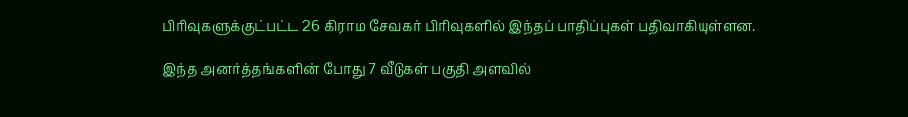பிரிவுகளுக்குட்பட்ட 26 கிராம சேவகர் பிரிவுகளில் இந்தப் பாதிப்புகள் பதிவாகியுள்ளன.

இந்த அனர்த்தங்களின் போது 7 வீடுகள் பகுதி அளவில்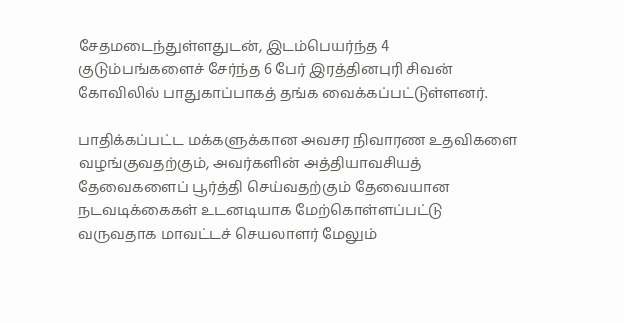சேதமடைந்துள்ளதுடன், இடம்பெயர்ந்த 4 குடும்பங்களைச் சேர்ந்த 6 பேர் இரத்தினபுரி சிவன் கோவிலில் பாதுகாப்பாகத் தங்க வைக்கப்பட்டுள்ளனர்.

பாதிக்கப்பட்ட மக்களுக்கான அவசர நிவாரண உதவிகளை வழங்குவதற்கும், அவர்களின் அத்தியாவசியத் தேவைகளைப் பூர்த்தி செய்வதற்கும் தேவையான நடவடிக்கைகள் உடனடியாக மேற்கொள்ளப்பட்டு வருவதாக மாவட்டச் செயலாளர் மேலும்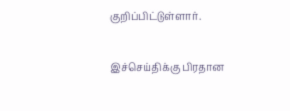குறிப்பிட்டுள்ளார்.

இச்செய்திக்கு பிரதான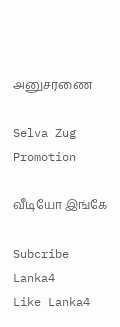அனுசரணை

Selva Zug Promotion

வீடியோ இங்கே

Subcribe Lanka4
Like Lanka4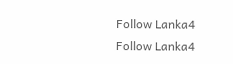Follow Lanka4
Follow Lanka4